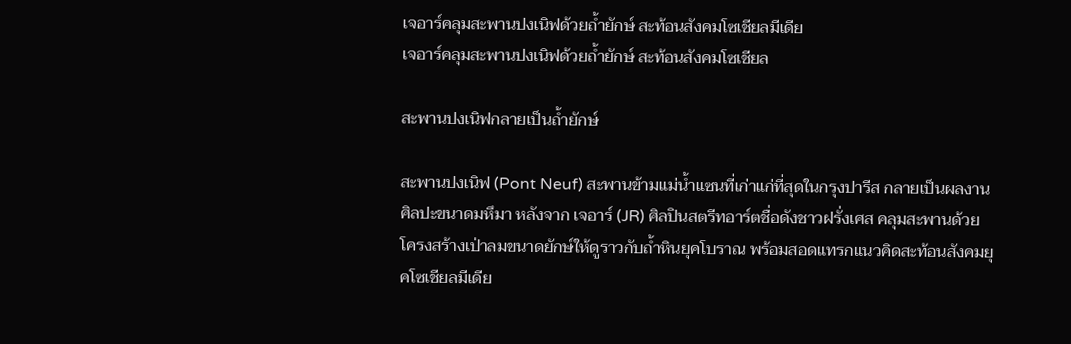เจอาร์คลุมสะพานปงเนิฟด้วยถ้ำยักษ์ สะท้อนสังคมโซเชียลมีเดีย
เจอาร์คลุมสะพานปงเนิฟด้วยถ้ำยักษ์ สะท้อนสังคมโซเชียล

สะพานปงเนิฟกลายเป็นถ้ำยักษ์

สะพานปงเนิฟ (Pont Neuf) สะพานข้ามแม่น้ำแซนที่เก่าแก่ที่สุดในกรุงปารีส กลายเป็นผลงานศิลปะขนาดมหึมา หลังจาก เจอาร์ (JR) ศิลปินสตรีทอาร์ตชื่อดังชาวฝรั่งเศส คลุมสะพานด้วยโครงสร้างเป่าลมขนาดยักษ์ให้ดูราวกับถ้ำหินยุคโบราณ พร้อมสอดแทรกแนวคิดสะท้อนสังคมยุคโซเชียลมีเดีย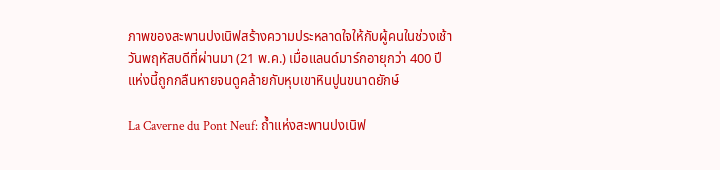ภาพของสะพานปงเนิฟสร้างความประหลาดใจให้กับผู้คนในช่วงเช้าวันพฤหัสบดีที่ผ่านมา (21 พ.ค.) เมื่อแลนด์มาร์กอายุกว่า 400 ปีแห่งนี้ถูกกลืนหายจนดูคล้ายกับหุบเขาหินปูนขนาดยักษ์

La Caverne du Pont Neuf: ถ้ำแห่งสะพานปงเนิฟ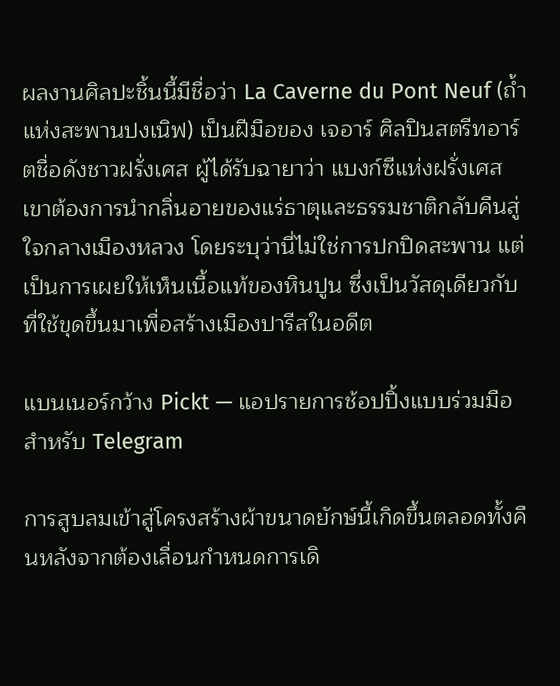ผลงานศิลปะชิ้นนี้มีชื่อว่า La Caverne du Pont Neuf (ถ้ำแห่งสะพานปงเนิฟ) เป็นฝีมือของ เจอาร์ ศิลปินสตรีทอาร์ตชื่อดังชาวฝรั่งเศส ผู้ได้รับฉายาว่า แบงก์ซีแห่งฝรั่งเศส เขาต้องการนำกลิ่นอายของแร่ธาตุและธรรมชาติกลับคืนสู่ใจกลางเมืองหลวง โดยระบุว่านี่ไม่ใช่การปกปิดสะพาน แต่เป็นการเผยให้เห็นเนื้อแท้ของหินปูน ซึ่งเป็นวัสดุเดียวกับที่ใช้ขุดขึ้นมาเพื่อสร้างเมืองปารีสในอดีต

แบนเนอร์กว้าง Pickt — แอปรายการช้อปปิ้งแบบร่วมมือสำหรับ Telegram

การสูบลมเข้าสู่โครงสร้างผ้าขนาดยักษ์นี้เกิดขึ้นตลอดทั้งคืนหลังจากต้องเลื่อนกำหนดการเดิ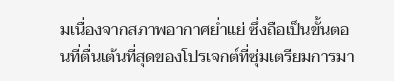มเนื่องจากสภาพอากาศย่ำแย่ ซึ่งถือเป็นขั้นตอนที่ตื่นเต้นที่สุดของโปรเจกต์ที่ซุ่มเตรียมการมา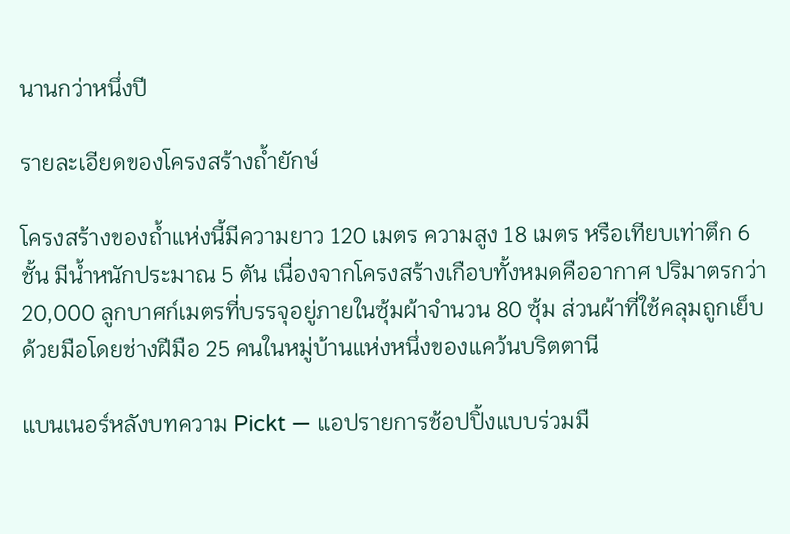นานกว่าหนึ่งปี

รายละเอียดของโครงสร้างถ้ำยักษ์

โครงสร้างของถ้ำแห่งนี้มีความยาว 120 เมตร ความสูง 18 เมตร หรือเทียบเท่าตึก 6 ชั้น มีน้ำหนักประมาณ 5 ตัน เนื่องจากโครงสร้างเกือบทั้งหมดคืออากาศ ปริมาตรกว่า 20,000 ลูกบาศก์เมตรที่บรรจุอยู่ภายในซุ้มผ้าจำนวน 80 ซุ้ม ส่วนผ้าที่ใช้คลุมถูกเย็บด้วยมือโดยช่างฝีมือ 25 คนในหมู่บ้านแห่งหนึ่งของแคว้นบริตตานี

แบนเนอร์หลังบทความ Pickt — แอปรายการช้อปปิ้งแบบร่วมมื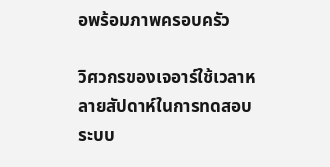อพร้อมภาพครอบครัว

วิศวกรของเจอาร์ใช้เวลาหลายสัปดาห์ในการทดสอบระบบ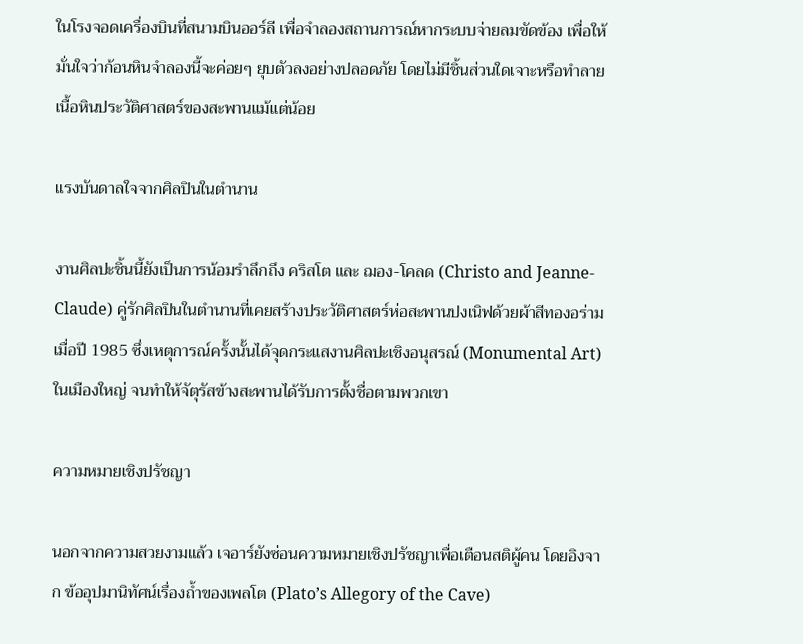ในโรงจอดเครื่องบินที่สนามบินออร์ลี เพื่อจำลองสถานการณ์หากระบบจ่ายลมขัดข้อง เพื่อให้มั่นใจว่าก้อนหินจำลองนี้จะค่อยๆ ยุบตัวลงอย่างปลอดภัย โดยไม่มีชิ้นส่วนใดเจาะหรือทำลายเนื้อหินประวัติศาสตร์ของสะพานแม้แต่น้อย

แรงบันดาลใจจากศิลปินในตำนาน

งานศิลปะชิ้นนี้ยังเป็นการน้อมรำลึกถึง คริสโต และ ฌอง-โคลด (Christo and Jeanne-Claude) คู่รักศิลปินในตำนานที่เคยสร้างประวัติศาสตร์ห่อสะพานปงเนิฟด้วยผ้าสีทองอร่ามเมื่อปี 1985 ซึ่งเหตุการณ์ครั้งนั้นได้จุดกระแสงานศิลปะเชิงอนุสรณ์ (Monumental Art) ในเมืองใหญ่ จนทำให้จัตุรัสข้างสะพานได้รับการตั้งชื่อตามพวกเขา

ความหมายเชิงปรัชญา

นอกจากความสวยงามแล้ว เจอาร์ยังซ่อนความหมายเชิงปรัชญาเพื่อเตือนสติผู้คน โดยอิงจาก ข้ออุปมานิทัศน์เรื่องถ้ำของเพลโต (Plato’s Allegory of the Cave)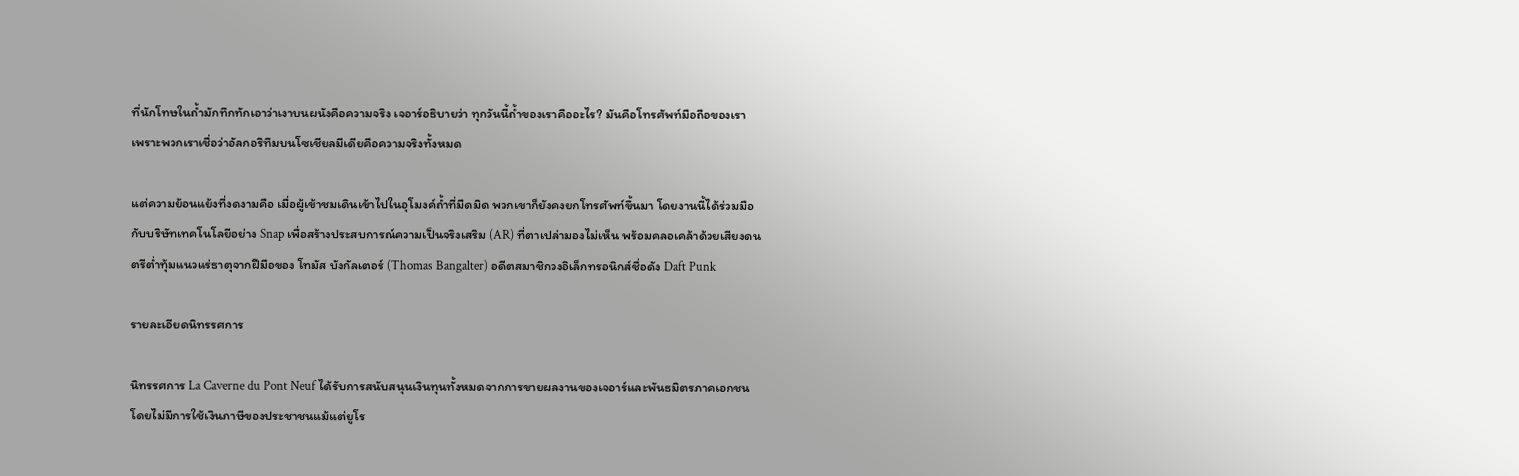ที่นักโทษในถ้ำมักทึกทักเอาว่าเงาบนผนังคือความจริง เจอาร์อธิบายว่า ทุกวันนี้ถ้ำของเราคืออะไร? มันคือโทรศัพท์มือถือของเรา เพราะพวกเราเชื่อว่าอัลกอริทึมบนโซเชียลมีเดียคือความจริงทั้งหมด

แต่ความย้อนแย้งที่งดงามคือ เมื่อผู้เข้าชมเดินเข้าไปในอุโมงค์ถ้ำที่มืดมิด พวกเขาก็ยังคงยกโทรศัพท์ขึ้นมา โดยงานนี้ได้ร่วมมือกับบริษัทเทคโนโลยีอย่าง Snap เพื่อสร้างประสบการณ์ความเป็นจริงเสริม (AR) ที่ตาเปล่ามองไม่เห็น พร้อมคลอเคล้าด้วยเสียงดนตรีต่ำทุ้มแนวแร่ธาตุจากฝีมือของ โทมัส บังกัลเตอร์ (Thomas Bangalter) อดีตสมาชิกวงอิเล็กทรอนิกส์ชื่อดัง Daft Punk

รายละเอียดนิทรรศการ

นิทรรศการ La Caverne du Pont Neuf ได้รับการสนับสนุนเงินทุนทั้งหมดจากการขายผลงานของเจอาร์และพันธมิตรภาคเอกชน โดยไม่มีการใช้เงินภาษีของประชาชนแม้แต่ยูโร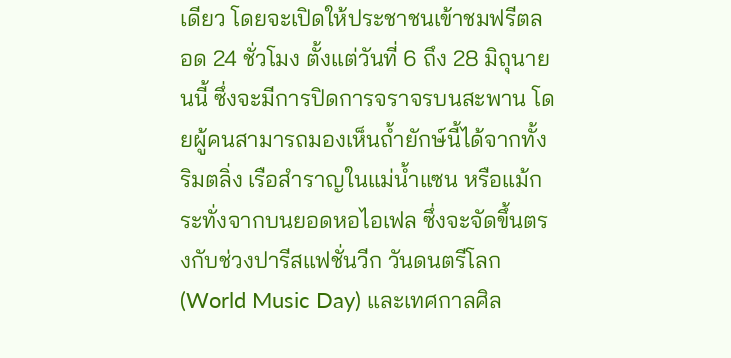เดียว โดยจะเปิดให้ประชาชนเข้าชมฟรีตลอด 24 ชั่วโมง ตั้งแต่วันที่ 6 ถึง 28 มิถุนายนนี้ ซึ่งจะมีการปิดการจราจรบนสะพาน โดยผู้คนสามารถมองเห็นถ้ำยักษ์นี้ได้จากทั้งริมตลิ่ง เรือสำราญในแม่น้ำแซน หรือแม้กระทั่งจากบนยอดหอไอเฟล ซึ่งจะจัดขึ้นตรงกับช่วงปารีสแฟชั่นวีก วันดนตรีโลก (World Music Day) และเทศกาลศิล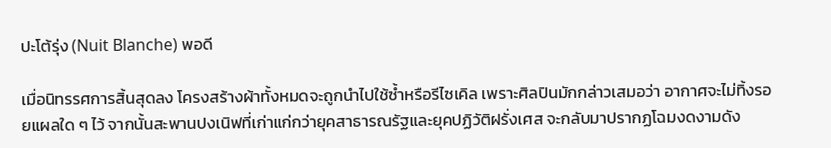ปะโต้รุ่ง (Nuit Blanche) พอดี

เมื่อนิทรรศการสิ้นสุดลง โครงสร้างผ้าทั้งหมดจะถูกนำไปใช้ซ้ำหรือรีไซเคิล เพราะศิลปินมักกล่าวเสมอว่า อากาศจะไม่ทิ้งรอยแผลใด ๆ ไว้ จากนั้นสะพานปงเนิฟที่เก่าแก่กว่ายุคสาธารณรัฐและยุคปฏิวัติฝรั่งเศส จะกลับมาปรากฏโฉมงดงามดัง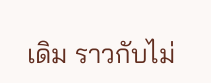เดิม ราวกับไม่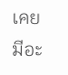เคยมีอะ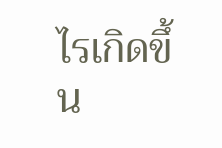ไรเกิดขึ้น